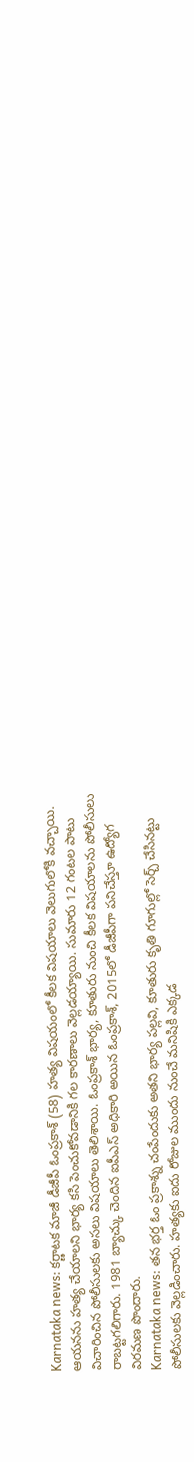Karnataka news: కర్ణాటక మాజీ డీజీపీ ఓంప్రకాశ్ (58) హత్య విషయంలో కీలక విషయాలు వెలుగులోకి వచ్చాయి. ఆయనను హత్య చేయాలని భార్య కసి పెంచుకోవడానికి గల కారణాలు వెల్లడయ్యాయి. సుమారు 12 గంటల పాటు విచారించిన పోలీసులకు అసలు విషయాలు తెలిశాయి. ఓంప్రకాశ్ భార్య, కూతురు నుంచి కీలక విషయాలను పోలీసులు రాబట్టగలిగారు. 1981 బ్యాచ్కు చెందిన ఐపీఎస్ అధికారి అయిన ఓంప్రకాశ్, 2015లో డీజీపీగా పనిచేస్తూ ఉద్యోగ విరమణ పొందారు.
Karnataka news: తన భర్త ఓం ప్రకాశ్ను చంపేందుకు అతని భార్య పల్లవి, కూతురు కృతి గూగుల్లో సెర్చ్ చేసినట్టు పోలీసులకు వెల్లడించారు. హత్యకు ఐదు రోజుల ముందు నుంచే మనిషికి ఎక్కడ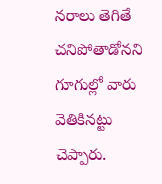నరాలు తెగితే చనిపోతాడోనని గూగుల్లో వారు వెతికినట్టు చెప్పారు.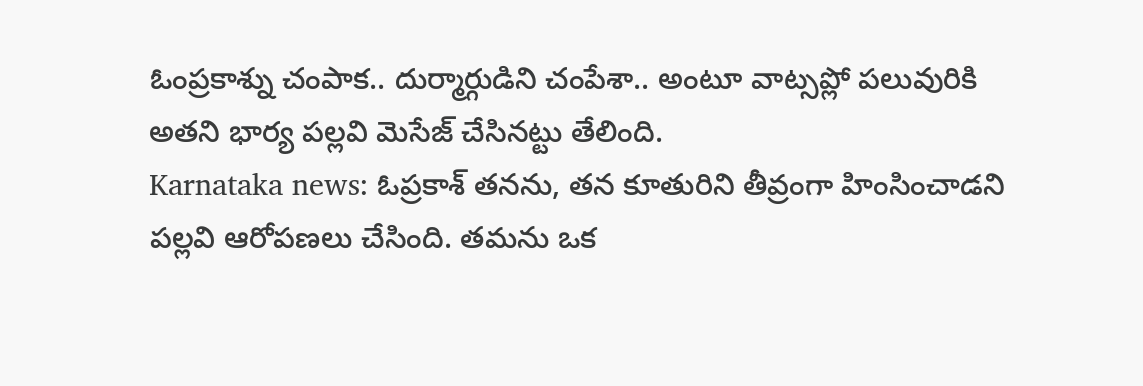ఓంప్రకాశ్ను చంపాక.. దుర్మార్గుడిని చంపేశా.. అంటూ వాట్సప్లో పలువురికి అతని భార్య పల్లవి మెసేజ్ చేసినట్టు తేలింది.
Karnataka news: ఓప్రకాశ్ తనను, తన కూతురిని తీవ్రంగా హింసించాడని పల్లవి ఆరోపణలు చేసింది. తమను ఒక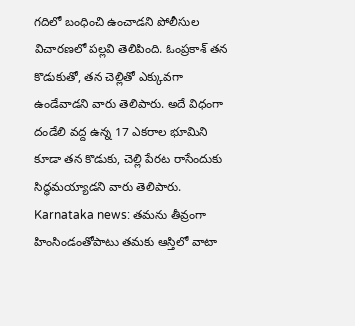గదిలో బంధించి ఉంచాడని పోలీసుల విచారణలో పల్లవి తెలిపింది. ఓంప్రకాశ్ తన కొడుకుతో, తన చెల్లితో ఎక్కువగా ఉండేవాడని వారు తెలిపారు. అదే విధంగా దండేలి వద్ద ఉన్న 17 ఎకరాల భూమిని కూడా తన కొడుకు, చెల్లి పేరట రాసేందుకు సిద్ధమయ్యాడని వారు తెలిపారు.
Karnataka news: తమను తీవ్రంగా హింసిండంతోపాటు తమకు ఆస్తిలో వాటా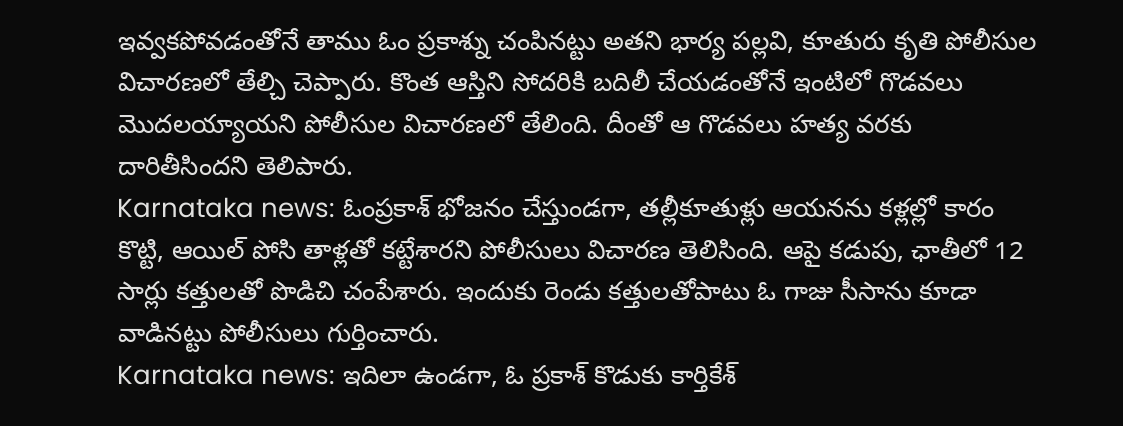ఇవ్వకపోవడంతోనే తాము ఓం ప్రకాశ్ను చంపినట్టు అతని భార్య పల్లవి, కూతురు కృతి పోలీసుల విచారణలో తేల్చి చెప్పారు. కొంత ఆస్తిని సోదరికి బదిలీ చేయడంతోనే ఇంటిలో గొడవలు మొదలయ్యాయని పోలీసుల విచారణలో తేలింది. దీంతో ఆ గొడవలు హత్య వరకు దారితీసిందని తెలిపారు.
Karnataka news: ఓంప్రకాశ్ భోజనం చేస్తుండగా, తల్లీకూతుళ్లు ఆయనను కళ్లల్లో కారం కొట్టి, ఆయిల్ పోసి తాళ్లతో కట్టేశారని పోలీసులు విచారణ తెలిసింది. ఆపై కడుపు, ఛాతీలో 12 సార్లు కత్తులతో పొడిచి చంపేశారు. ఇందుకు రెండు కత్తులతోపాటు ఓ గాజు సీసాను కూడా వాడినట్టు పోలీసులు గుర్తించారు.
Karnataka news: ఇదిలా ఉండగా, ఓ ప్రకాశ్ కొడుకు కార్తికేశ్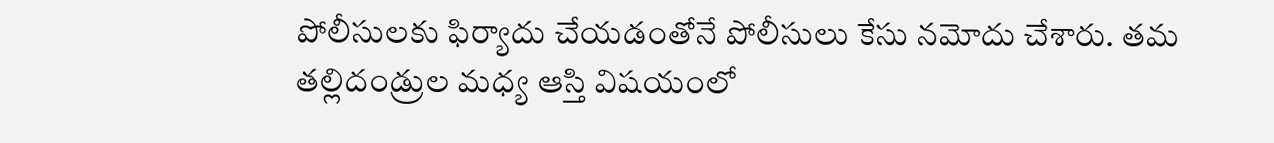పోలీసులకు ఫిర్యాదు చేయడంతోనే పోలీసులు కేసు నమోదు చేశారు. తమ తల్లిదండ్రుల మధ్య ఆస్తి విషయంలో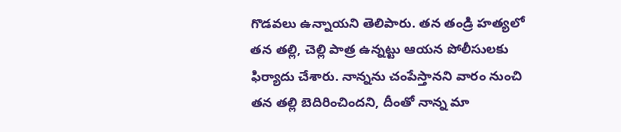గొడవలు ఉన్నాయని తెలిపారు. తన తండ్రి హత్యలో తన తల్లి, చెల్లి పాత్ర ఉన్నట్టు ఆయన పోలీసులకు ఫిర్యాదు చేశారు. నాన్నను చంపేస్తానని వారం నుంచి తన తల్లి బెదిరించిందని, దీంతో నాన్న మా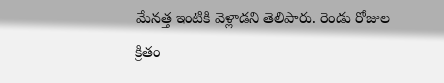మేనత్త ఇంటికి వెళ్లాడని తెలిపారు. రెండు రోజుల క్రితం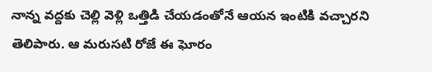నాన్న వద్దకు చెల్లి వెళ్లి ఒత్తిడి చేయడంతోనే ఆయన ఇంటికి వచ్చారని తెలిపారు. ఆ మరుసటి రోజే ఈ ఘోరం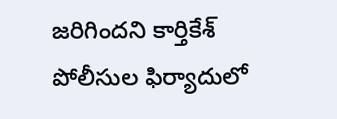జరిగిందని కార్తికేశ్ పోలీసుల ఫిర్యాదులో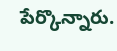పేర్కొన్నారు.